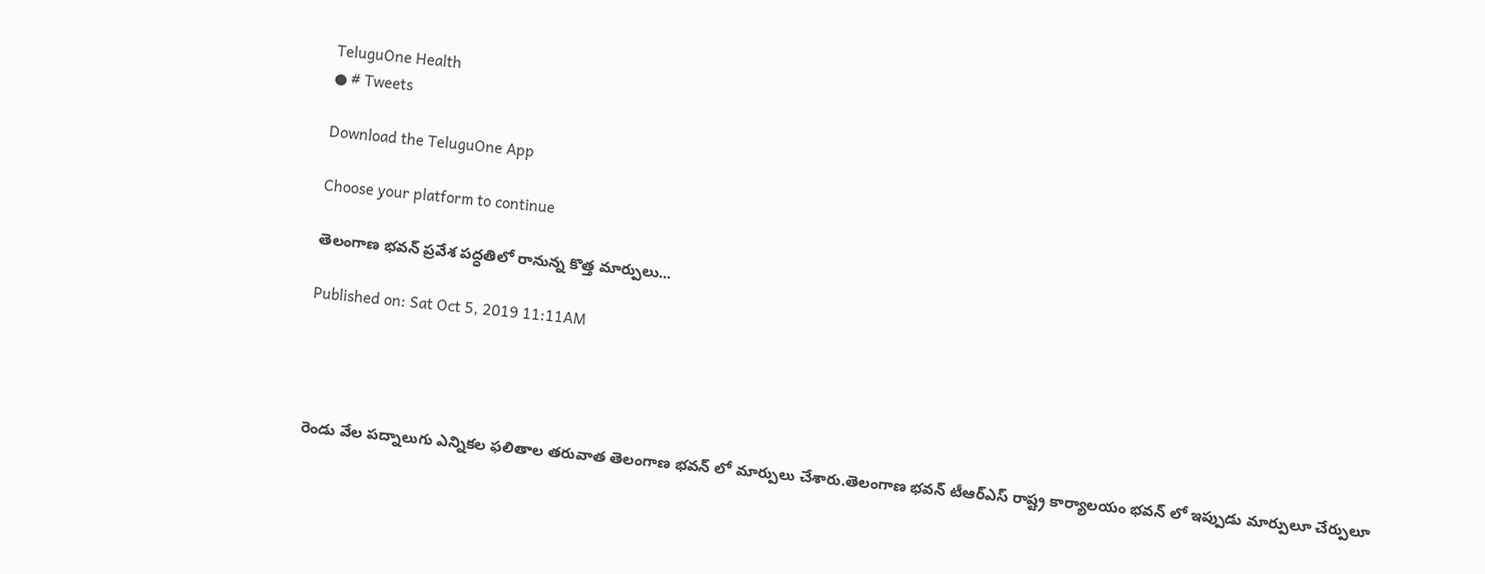TeluguOne Health
● # Tweets

Download the TeluguOne App

Choose your platform to continue

తెలంగాణ భవన్ ప్రవేశ పద్ధతిలో రానున్న కొత్త మార్పులు...

Published on: Sat Oct 5, 2019 11:11AM




రెండు వేల పద్నాలుగు ఎన్నికల ఫలితాల తరువాత తెలంగాణ భవన్ లో మార్పులు చేశారు.తెలంగాణ భవన్ టీఆర్ఎస్ రాష్ట్ర కార్యాలయం భవన్ లో ఇప్పుడు మార్పులూ చేర్పులూ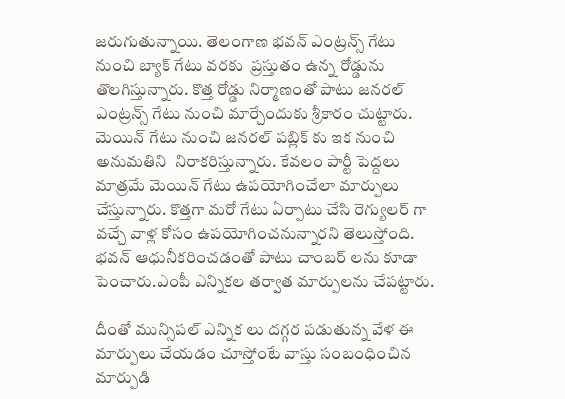జరుగుతున్నాయి. తెలంగాణ భవన్ ఎంట్రన్స్ గేటు నుంచి బ్యాక్ గేటు వరకు  ప్రస్తుతం ఉన్న రోడ్డును తొలగిస్తున్నారు. కొత్త రోడ్డు నిర్మాణంతో పాటు జనరల్ ఎంట్రన్స్ గేటు నుంచి మార్చేందుకు శ్రీకారం చుట్టారు. మెయిన్ గేటు నుంచి జనరల్ పబ్లిక్ కు ఇక నుంచి అనుమతిని  నిరాకరిస్తున్నారు. కేవలం పార్టీ పెద్దలు మాత్రమే మెయిన్ గేటు ఉపయోగించేలా మార్పులు చేస్తున్నారు. కొత్తగా మరో గేటు ఏర్పాటు చేసి రెగ్యులర్ గా వచ్చే వాళ్ల కోసం ఉపయోగించనున్నారని తెలుస్తోంది. భవన్ ఆధునీకరించడంతో పాటు చాంబర్ లను కూడా పెంచారు.ఎంపీ ఎన్నికల తర్వాత మార్పులను చేపట్టారు.

దీంతో మున్సిపల్ ఎన్నిక లు దగ్గర పడుతున్న వేళ ఈ మార్పులు చేయడం చూస్తోంటే వాస్తు సంబంధించిన మార్పుడి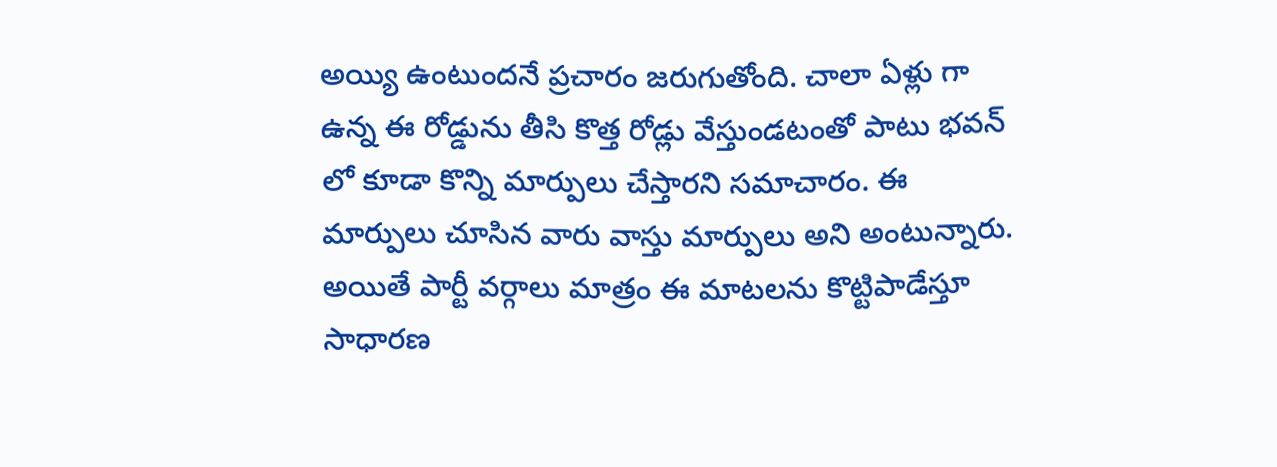అయ్యి ఉంటుందనే ప్రచారం జరుగుతోంది. చాలా ఏళ్లు గా ఉన్న ఈ రోడ్డును తీసి కొత్త రోడ్లు వేస్తుండటంతో పాటు భవన్ లో కూడా కొన్ని మార్పులు చేస్తారని సమాచారం. ఈ మార్పులు చూసిన వారు వాస్తు మార్పులు అని అంటున్నారు. అయితే పార్టీ వర్గాలు మాత్రం ఈ మాటలను కొట్టిపాడేస్తూ సాధారణ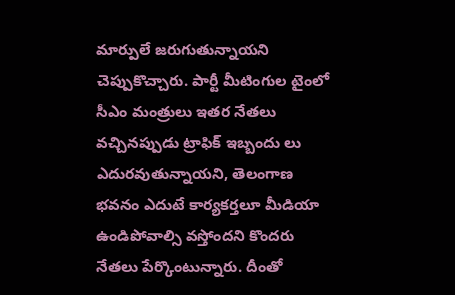మార్పులే జరుగుతున్నాయని చెప్పుకొచ్చారు. పార్టీ మీటింగుల టైంలో సీఎం మంత్రులు ఇతర నేతలు వచ్చినప్పుడు ట్రాఫిక్ ఇబ్బందు లు ఎదురవుతున్నాయని, తెలంగాణ భవనం ఎదుటే కార్యకర్తలూ మీడియా ఉండిపోవాల్సి వస్తోందని కొందరు నేతలు పేర్కొంటున్నారు. దీంతో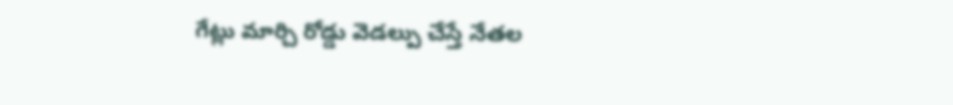గేట్లు మార్చి రోడ్డు వెడల్పు చేస్తే నేతల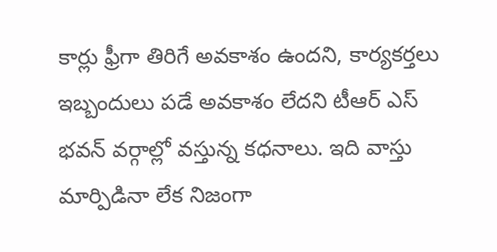కార్లు ఫ్రీగా తిరిగే అవకాశం ఉందని, కార్యకర్తలు ఇబ్బందులు పడే అవకాశం లేదని టీఆర్ ఎస్ భవన్ వర్గాల్లో వస్తున్న కధనాలు. ఇది వాస్తు మార్పిడినా లేక నిజంగా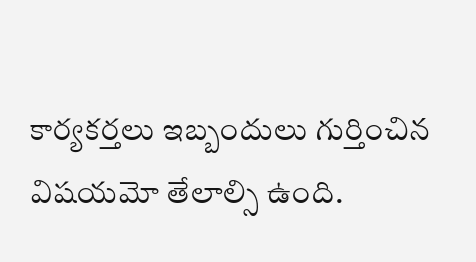కార్యకర్తలు ఇబ్బందులు గుర్తించిన విషయమో తేలాల్సి ఉంది.